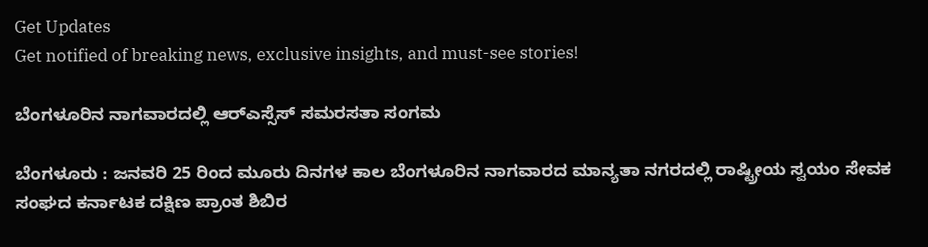Get Updates
Get notified of breaking news, exclusive insights, and must-see stories!

ಬೆಂಗಳೂರಿನ ನಾಗವಾರದಲ್ಲಿ ಆರ್‌ಎಸ್ಸೆಸ್‌ ಸಮರಸತಾ ಸಂಗಮ

ಬೆಂಗಳೂರು : ಜನವರಿ 25 ರಿಂದ ಮೂರು ದಿನಗಳ ಕಾಲ ಬೆಂಗಳೂರಿನ ನಾಗವಾರದ ಮಾನ್ಯತಾ ನಗರದಲ್ಲಿ ರಾಷ್ಟ್ರೀಯ ಸ್ವಯಂ ಸೇವಕ ಸಂಘದ ಕರ್ನಾಟಕ ದಕ್ಷಿಣ ಪ್ರಾಂತ ಶಿಬಿರ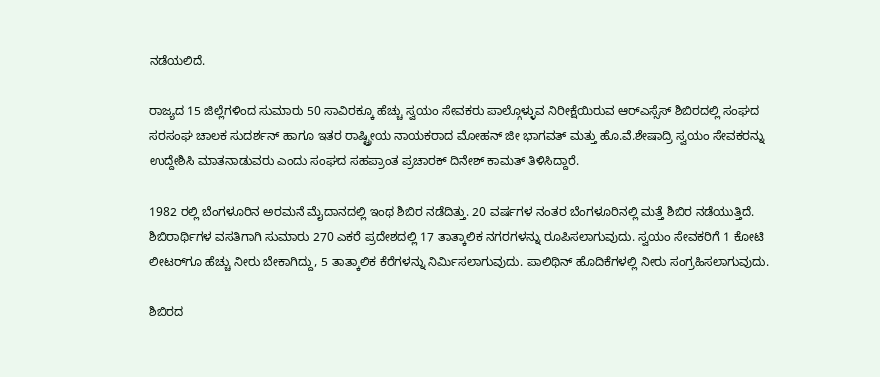ನಡೆಯಲಿದೆ.

ರಾಜ್ಯದ 15 ಜಿಲ್ಲೆಗಳಿಂದ ಸುಮಾರು 50 ಸಾವಿರಕ್ಕೂ ಹೆಚ್ಚು ಸ್ವಯಂ ಸೇವಕರು ಪಾಲ್ಗೊಳ್ಳುವ ನಿರೀಕ್ಷೆಯಿರುವ ಆರ್‌ಎಸ್ಸೆಸ್‌ ಶಿಬಿರದಲ್ಲಿ ಸಂಘದ ಸರಸಂಘ ಚಾಲಕ ಸುದರ್ಶನ್‌ ಹಾಗೂ ಇತರ ರಾಷ್ಟ್ರೀಯ ನಾಯಕರಾದ ಮೋಹನ್‌ ಜೀ ಭಾಗವತ್‌ ಮತ್ತು ಹೊ.ವೆ.ಶೇಷಾದ್ರಿ ಸ್ವಯಂ ಸೇವಕರನ್ನು ಉದ್ದೇಶಿಸಿ ಮಾತನಾಡುವರು ಎಂದು ಸಂಘದ ಸಹಪ್ರಾಂತ ಪ್ರಚಾರಕ್‌ ದಿನೇಶ್‌ ಕಾಮತ್‌ ತಿಳಿಸಿದ್ದಾರೆ.

1982 ರಲ್ಲಿ ಬೆಂಗಳೂರಿನ ಅರಮನೆ ಮೈದಾನದಲ್ಲಿ ಇಂಥ ಶಿಬಿರ ನಡೆದಿತ್ತು. 20 ವರ್ಷಗಳ ನಂತರ ಬೆಂಗಳೂರಿನಲ್ಲಿ ಮತ್ತೆ ಶಿಬಿರ ನಡೆಯುತ್ತಿದೆ. ಶಿಬಿರಾರ್ಥಿಗಳ ವಸತಿಗಾಗಿ ಸುಮಾರು 270 ಎಕರೆ ಪ್ರದೇಶದಲ್ಲಿ 17 ತಾತ್ಕಾಲಿಕ ನಗರಗಳನ್ನು ರೂಪಿಸಲಾಗುವುದು. ಸ್ವಯಂ ಸೇವಕರಿಗೆ 1 ಕೋಟಿ ಲೀಟರ್‌ಗೂ ಹೆಚ್ಚು ನೀರು ಬೇಕಾಗಿದ್ದು, 5 ತಾತ್ಕಾಲಿಕ ಕೆರೆಗಳನ್ನು ನಿರ್ಮಿಸಲಾಗುವುದು. ಪಾಲಿಥಿನ್‌ ಹೊದಿಕೆಗಳಲ್ಲಿ ನೀರು ಸಂಗ್ರಹಿಸಲಾಗುವುದು.

ಶಿಬಿರದ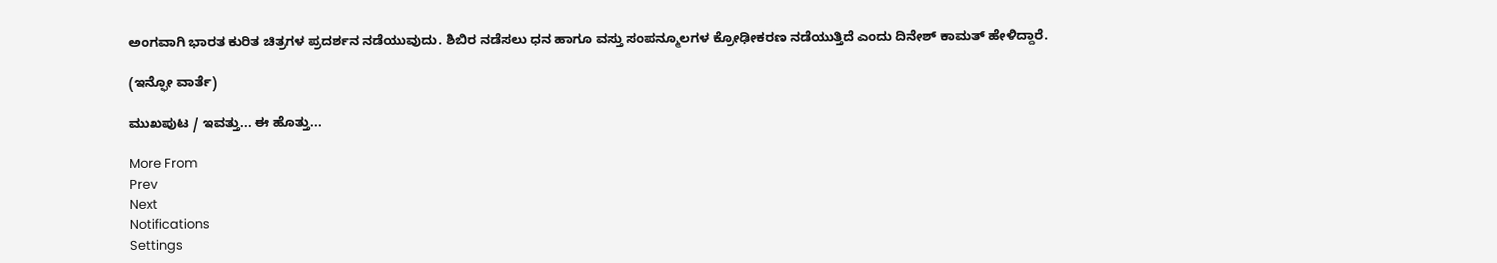ಅಂಗವಾಗಿ ಭಾರತ ಕುರಿತ ಚಿತ್ರಗಳ ಪ್ರದರ್ಶನ ನಡೆಯುವುದು. ಶಿಬಿರ ನಡೆಸಲು ಧನ ಹಾಗೂ ವಸ್ತು ಸಂಪನ್ಮೂಲಗಳ ಕ್ರೋಢೀಕರಣ ನಡೆಯುತ್ತಿದೆ ಎಂದು ದಿನೇಶ್‌ ಕಾಮತ್‌ ಹೇಳಿದ್ದಾರೆ.

(ಇನ್ಫೋ ವಾರ್ತೆ)

ಮುಖಪುಟ / ಇವತ್ತು... ಈ ಹೊತ್ತು...

More From
Prev
Next
Notifications
Settings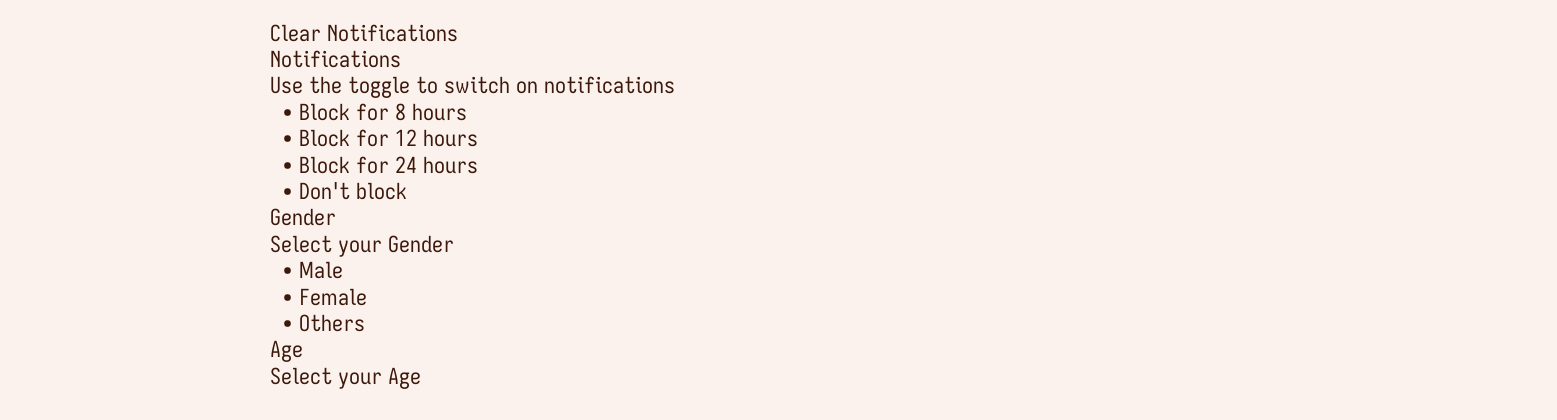Clear Notifications
Notifications
Use the toggle to switch on notifications
  • Block for 8 hours
  • Block for 12 hours
  • Block for 24 hours
  • Don't block
Gender
Select your Gender
  • Male
  • Female
  • Others
Age
Select your Age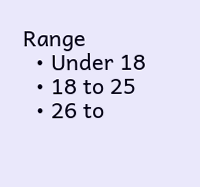Range
  • Under 18
  • 18 to 25
  • 26 to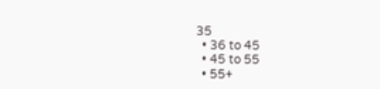35
  • 36 to 45
  • 45 to 55
  • 55+